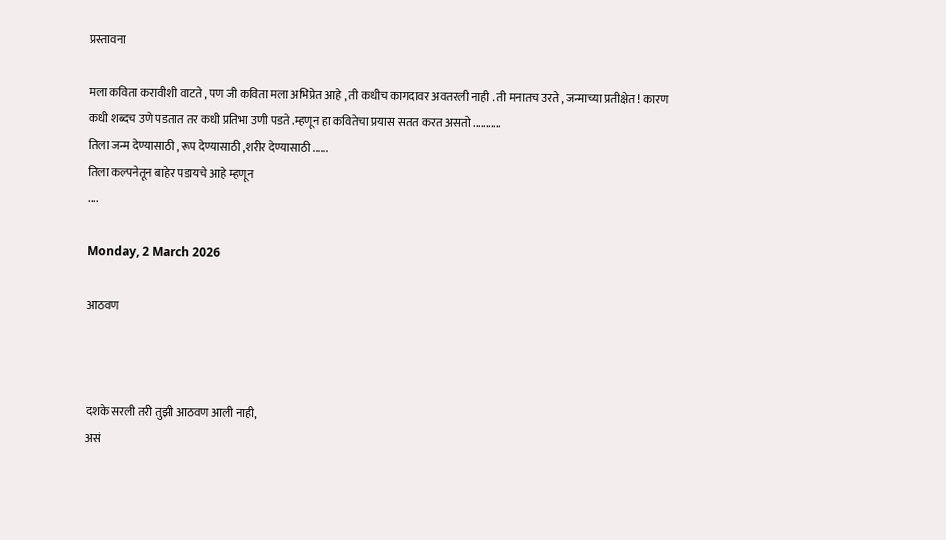प्रस्तावना

मला कविता करावीशी वाटते , पण जी कविता मला अभिप्रेत आहे , ती कधीच कागदावर अवतरली नाही . ती मनातच उरते , जन्माच्या प्रतीक्षेत ! कारण कधी शब्दच उणे पडतात तर कधी प्रतिभा उणी पडते .म्हणून हा कवितेचा प्रयास सतत करत असतो ...........
तिला जन्म देण्यासाठी , रूप देण्यासाठी ,शरीर देण्यासाठी ......
तिला कल्पनेतून बाहेर पडायचे आहे म्हणून
....

Monday, 2 March 2026

आठवण



दशके सरली तरी तुझी आठवण आली नाही,
असं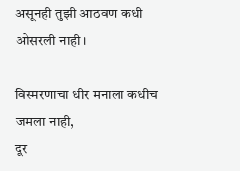असूनही तुझी आठवण कधी ओसरली नाही।

विस्मरणाचा धीर मनाला कधीच जमला नाही,
दूर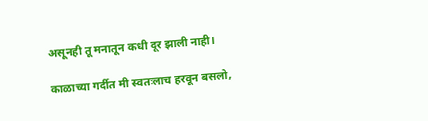असूनही तू मनातून कधी दूर झाली नाही।

काळाच्या गर्दीत मी स्वतःलाच हरवून बसलो,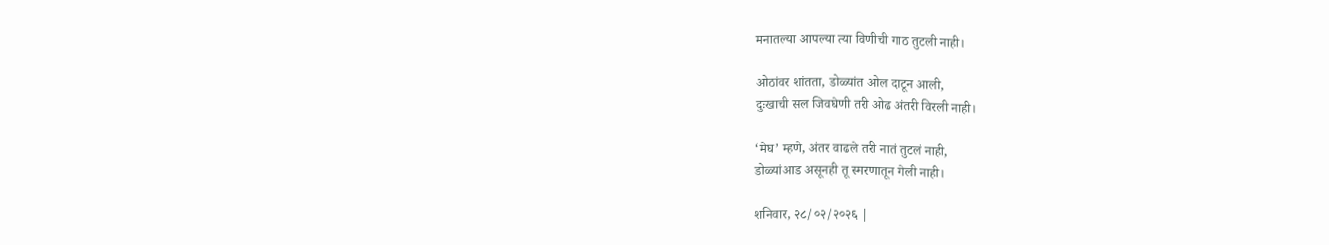मनातल्या आपल्या त्या विणीची गाठ तुटली नाही।

ओठांवर शांतता, डोळ्यांत ओल दाटून आली,
दुःखाची सल जिवघेणी तरी ओढ अंतरी विरली नाही।

‘मेघ’ म्हणे, अंतर वाढले तरी नातं तुटलं नाही,
डोळ्यांआड असूनही तू स्मरणातून गेली नाही।

शनिवार, २८/०२/२०२६ |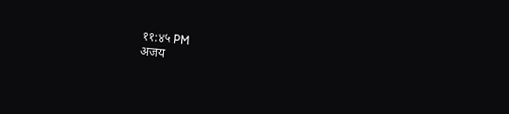११:४५ PM
अजय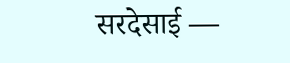सरदेसाई —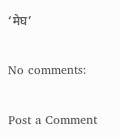‘मेघ’

No comments:

Post a Comment